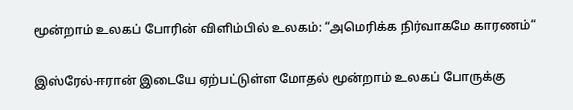மூன்றாம் உலகப் போரின் விளிம்பில் உலகம்: “அமெரிக்க நிர்வாகமே காரணம்“

இஸ்ரேல்-ஈரான் இடையே ஏற்பட்டுள்ள மோதல் மூன்றாம் உலகப் போருக்கு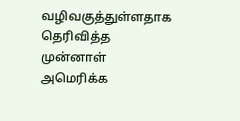வழிவகுத்துள்ளதாக தெரிவித்த முன்னாள் அமெரிக்க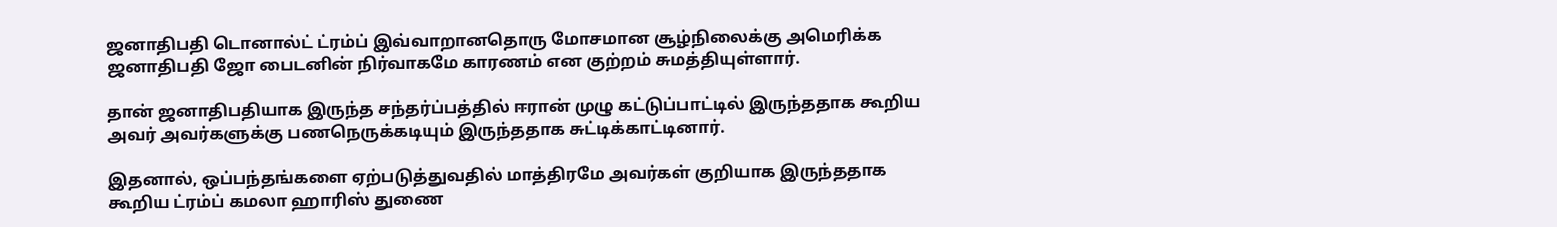ஜனாதிபதி டொனால்ட் ட்ரம்ப் இவ்வாறானதொரு மோசமான சூழ்நிலைக்கு அமெரிக்க ஜனாதிபதி ஜோ பைடனின் நிர்வாகமே காரணம் என குற்றம் சுமத்தியுள்ளார்.

தான் ஜனாதிபதியாக இருந்த சந்தர்ப்பத்தில் ஈரான் முழு கட்டுப்பாட்டில் இருந்ததாக கூறிய அவர் அவர்களுக்கு பணநெருக்கடியும் இருந்ததாக சுட்டிக்காட்டினார்.

இதனால், ஒப்பந்தங்களை ஏற்படுத்துவதில் மாத்திரமே அவர்கள் குறியாக இருந்ததாக கூறிய ட்ரம்ப் கமலா ஹாரிஸ் துணை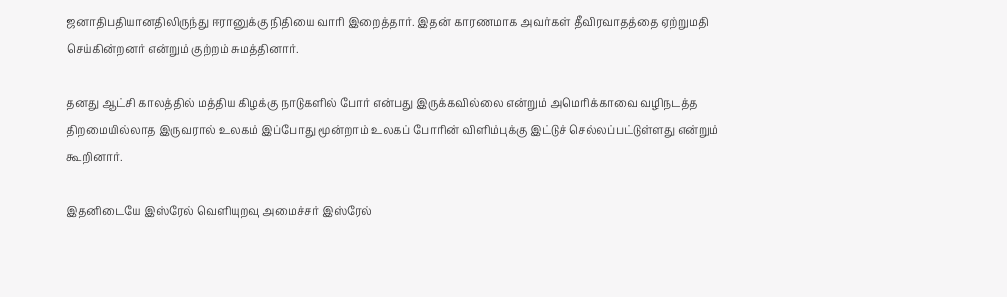ஜனாதிபதியானதிலிருந்து ஈரானுக்கு நிதியை வாரி இறைத்தார். இதன் காரணமாக அவர்கள் தீவிரவாதத்தை ஏற்றுமதி செய்கின்றனர் என்றும் குற்றம் சுமத்தினார்.

தனது ஆட்சி காலத்தில் மத்திய கிழக்கு நாடுகளில் போர் என்பது இருக்கவில்லை என்றும் அமெரிக்காவை வழிநடத்த திறமையில்லாத இருவரால் உலகம் இப்போது மூன்றாம் உலகப் போரின் விளிம்புக்கு இட்டுச் செல்லப்பட்டுள்ளது என்றும் கூறினார்.

இதனிடையே இஸ்ரேல் வெளியுறவு அமைச்சர் இஸ்ரேல்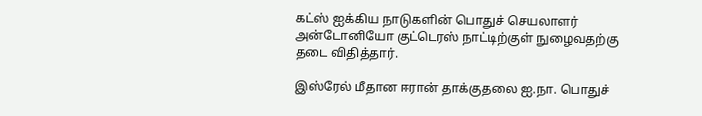கட்ஸ் ஐக்கிய நாடுகளின் பொதுச் செயலாளர் அன்டோனியோ குட்டெரஸ் நாட்டிற்குள் நுழைவதற்கு தடை விதித்தார்.

இஸ்ரேல் மீதான ஈரான் தாக்குதலை ஐ.நா. பொதுச்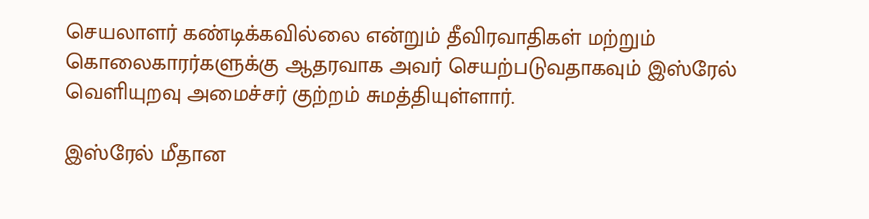செயலாளர் கண்டிக்கவில்லை என்றும் தீவிரவாதிகள் மற்றும்
கொலைகாரர்களுக்கு ஆதரவாக அவர் செயற்படுவதாகவும் இஸ்ரேல் வெளியுறவு அமைச்சர் குற்றம் சுமத்தியுள்ளார்.

இஸ்ரேல் மீதான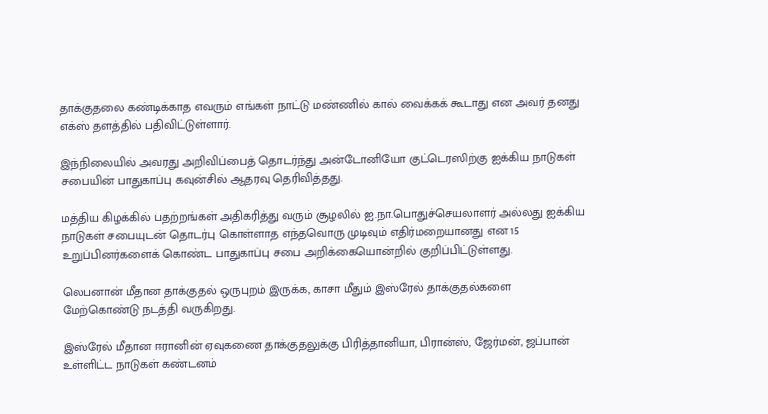தாக்குதலை கண்டிக்காத எவரும் எங்கள் நாட்டு மண்ணில் கால் வைக்கக் கூடாது என அவர் தனது எக்ஸ் தளத்தில் பதிவிட்டுள்ளார்.

இந்நிலையில் அவரது அறிவிப்பைத் தொடர்ந்து அன்டோனியோ குட்டெரஸிற்கு ஐக்கிய நாடுகள் சபையின் பாதுகாப்பு கவுன்சில் ஆதரவு தெரிவித்தது.

மத்திய கிழக்கில் பதற்றங்கள் அதிகரித்து வரும் சூழலில் ஐ.நா.பொதுச்செயலாளர் அல்லது ஐக்கிய நாடுகள் சபையுடன் தொடர்பு கொள்ளாத எந்தவொரு முடிவும் எதிர்மறையானது என 15 உறுப்பினர்களைக் கொண்ட பாதுகாப்பு சபை அறிக்கையொன்றில் குறிப்பிட்டுள்ளது.

லெபனான் மீதான தாக்குதல் ஒருபுறம் இருக்க, காசா மீதும் இஸ்ரேல் தாக்குதல்களை மேற்கொண்டு நடத்தி வருகிறது.

இஸ்ரேல் மீதான ஈரானின் ஏவுகணை தாக்குதலுக்கு பிரித்தானியா, பிரான்ஸ், ஜேர்மன், ஜப்பான் உள்ளிட்ட நாடுகள் கண்டனம்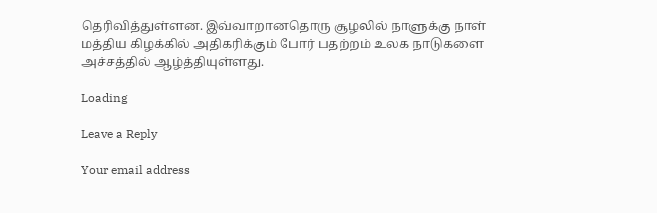தெரிவித்துள்ளன. இவ்வாறானதொரு சூழலில் நாளுக்கு நாள் மத்திய கிழக்கில் அதிகரிக்கும் போர் பதற்றம் உலக நாடுகளை அச்சத்தில் ஆழ்த்தியுள்ளது.

Loading

Leave a Reply

Your email address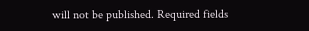will not be published. Required fields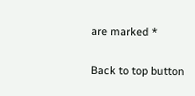are marked *

Back to top button